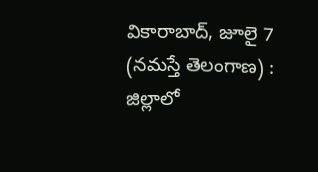వికారాబాద్, జూలై 7 (నమస్తే తెలంగాణ) : జిల్లాలో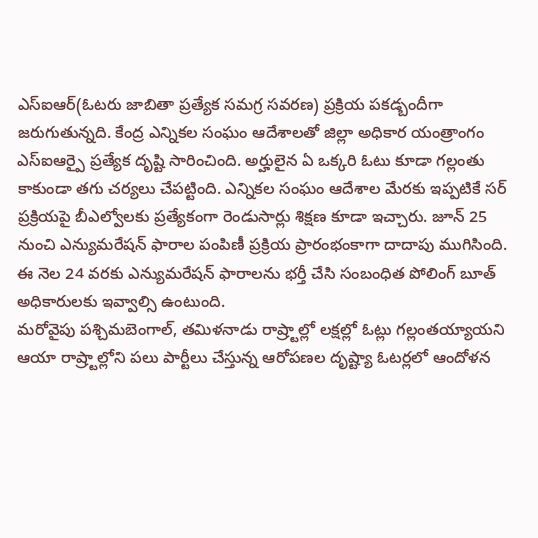ఎస్ఐఆర్(ఓటరు జాబితా ప్రత్యేక సమగ్ర సవరణ) ప్రక్రియ పకడ్బందీగా జరుగుతున్నది. కేంద్ర ఎన్నికల సంఘం ఆదేశాలతో జిల్లా అధికార యంత్రాంగం ఎస్ఐఆర్పై ప్రత్యేక దృష్టి సారించింది. అర్హులైన ఏ ఒక్కరి ఓటు కూడా గల్లంతు కాకుండా తగు చర్యలు చేపట్టింది. ఎన్నికల సంఘం ఆదేశాల మేరకు ఇప్పటికే సర్ ప్రక్రియపై బీఎల్వోలకు ప్రత్యేకంగా రెండుసార్లు శిక్షణ కూడా ఇచ్చారు. జూన్ 25 నుంచి ఎన్యుమరేషన్ ఫారాల పంపిణీ ప్రక్రియ ప్రారంభంకాగా దాదాపు ముగిసింది. ఈ నెల 24 వరకు ఎన్యుమరేషన్ ఫారాలను భర్తీ చేసి సంబంధిత పోలింగ్ బూత్ అధికారులకు ఇవ్వాల్సి ఉంటుంది.
మరోవైపు పశ్చిమబెంగాల్, తమిళనాడు రాష్ర్టాల్లో లక్షల్లో ఓట్లు గల్లంతయ్యాయని ఆయా రాష్ర్టాల్లోని పలు పార్టీలు చేస్తున్న ఆరోపణల దృష్ట్యా ఓటర్లలో ఆందోళన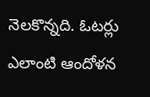నెలకొన్నది. ఓటర్లు ఎలాంటి ఆందోళన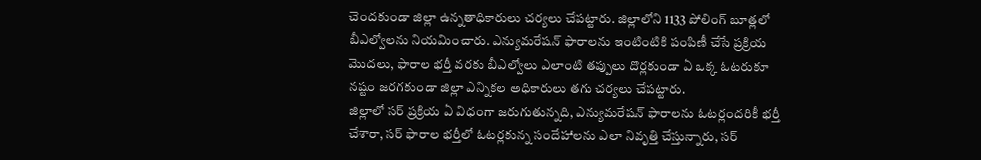చెందకుండా జిల్లా ఉన్నతాధికారులు చర్యలు చేపట్టారు. జిల్లాలోని 1133 పోలింగ్ బూత్లలో బీఎల్వోలను నియమించారు. ఎన్యుమరేషన్ ఫారాలను ఇంటింటికి పంపిణీ చేసే ప్రక్రియ మొదలు, ఫారాల భర్తీ వరకు బీఎల్వోలు ఎలాంటి తప్పులు దొర్లకుండా ఏ ఒక్క ఓటరుకూ నష్టం జరగకుండా జిల్లా ఎన్నికల అధికారులు తగు చర్యలు చేపట్టారు.
జిల్లాలో సర్ ప్రక్రియ ఏ విధంగా జరుగుతున్నది, ఎన్యుమరేషన్ ఫారాలను ఓటర్లందరికీ భర్తీ చేశారా, సర్ ఫారాల భర్తీలో ఓటర్లకున్న సందేహాలను ఎలా నివృత్తి చేస్తున్నారు, సర్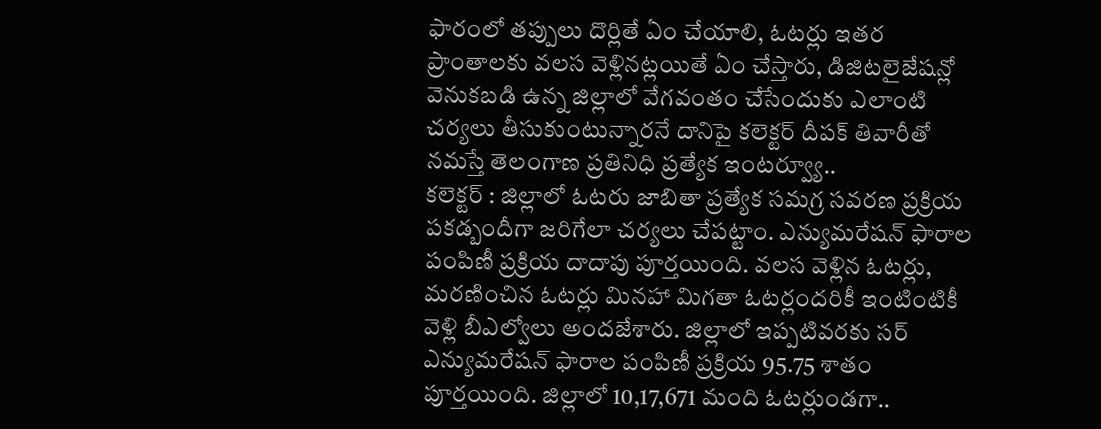ఫారంలో తప్పులు దొర్లితే ఏం చేయాలి, ఓటర్లు ఇతర ప్రాంతాలకు వలస వెళ్లినట్లయితే ఏం చేస్తారు, డిజిటలైజేషన్లో వెనుకబడి ఉన్న జిల్లాలో వేగవంతం చేసేందుకు ఎలాంటి చర్యలు తీసుకుంటున్నారనే దానిపై కలెక్టర్ దీపక్ తివారీతో నమస్తే తెలంగాణ ప్రతినిధి ప్రత్యేక ఇంటర్వ్యూ..
కలెక్టర్ : జిల్లాలో ఓటరు జాబితా ప్రత్యేక సమగ్ర సవరణ ప్రక్రియ పకడ్బందీగా జరిగేలా చర్యలు చేపట్టాం. ఎన్యుమరేషన్ ఫారాల పంపిణీ ప్రక్రియ దాదాపు పూర్తయింది. వలస వెళ్లిన ఓటర్లు, మరణించిన ఓటర్లు మినహా మిగతా ఓటర్లందరికీ ఇంటింటికీ వెళ్లి బీఎల్వోలు అందజేశారు. జిల్లాలో ఇప్పటివరకు సర్ ఎన్యుమరేషన్ ఫారాల పంపిణీ ప్రక్రియ 95.75 శాతం పూర్తయింది. జిల్లాలో 10,17,671 మంది ఓటర్లుండగా..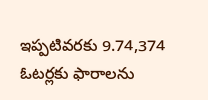ఇప్పటివరకు 9.74,374 ఓటర్లకు ఫారాలను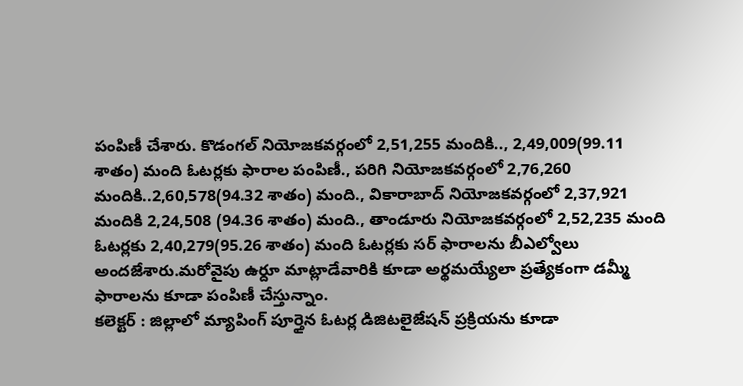పంపిణీ చేశారు. కొడంగల్ నియోజకవర్గంలో 2,51,255 మందికి.., 2,49,009(99.11 శాతం) మంది ఓటర్లకు ఫారాల పంపిణీ., పరిగి నియోజకవర్గంలో 2,76,260 మందికి..2,60,578(94.32 శాతం) మంది., వికారాబాద్ నియోజకవర్గంలో 2,37,921 మందికి 2,24,508 (94.36 శాతం) మంది., తాండూరు నియోజకవర్గంలో 2,52,235 మంది ఓటర్లకు 2,40,279(95.26 శాతం) మంది ఓటర్లకు సర్ ఫారాలను బీఎల్వోలు అందజేశారు.మరోవైపు ఉర్దూ మాట్లాడేవారికి కూడా అర్థమయ్యేలా ప్రత్యేకంగా డమ్మీ ఫారాలను కూడా పంపిణీ చేస్తున్నాం.
కలెక్టర్ : జిల్లాలో మ్యాపింగ్ పూర్తైన ఓటర్ల డిజిటలైజేషన్ ప్రక్రియను కూడా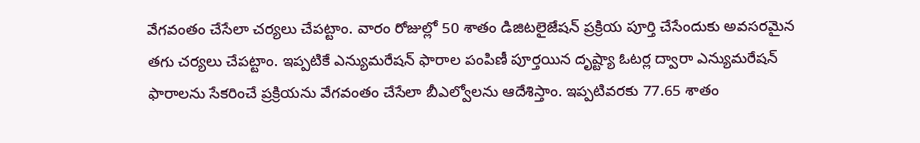వేగవంతం చేసేలా చర్యలు చేపట్టాం. వారం రోజుల్లో 50 శాతం డిజిటలైజేషన్ ప్రక్రియ పూర్తి చేసేందుకు అవసరమైన తగు చర్యలు చేపట్టాం. ఇప్పటికే ఎన్యుమరేషన్ ఫారాల పంపిణీ పూర్తయిన దృష్ట్యా ఓటర్ల ద్వారా ఎన్యుమరేషన్ ఫారాలను సేకరించే ప్రక్రియను వేగవంతం చేసేలా బీఎల్వోలను ఆదేశిస్తాం. ఇప్పటివరకు 77.65 శాతం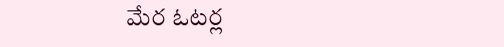మేర ఓటర్ల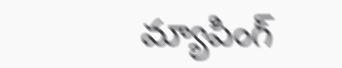మ్యాపింగ్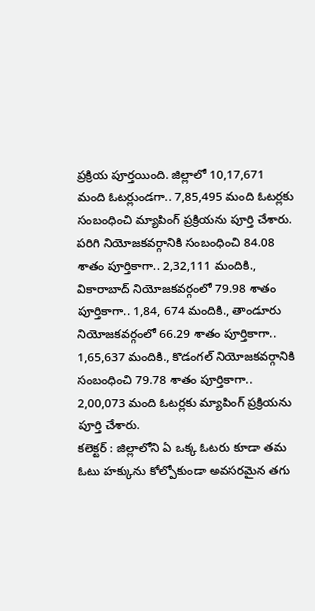ప్రక్రియ పూర్తయింది. జిల్లాలో 10,17,671 మంది ఓటర్లుండగా.. 7,85,495 మంది ఓటర్లకు సంబంధించి మ్యాపింగ్ ప్రక్రియను పూర్తి చేశారు. పరిగి నియోజకవర్గానికి సంబంధించి 84.08 శాతం పూర్తికాగా.. 2,32,111 మందికి., వికారాబాద్ నియోజకవర్గంలో 79.98 శాతం పూర్తికాగా.. 1,84, 674 మందికి., తాండూరు నియోజకవర్గంలో 66.29 శాతం పూర్తికాగా.. 1,65,637 మందికి., కొడంగల్ నియోజకవర్గానికి సంబంధించి 79.78 శాతం పూర్తికాగా.. 2,00,073 మంది ఓటర్లకు మ్యాపింగ్ ప్రక్రియను పూర్తి చేశారు.
కలెక్టర్ : జిల్లాలోని ఏ ఒక్క ఓటరు కూడా తమ ఓటు హక్కును కోల్పోకుండా అవసరమైన తగు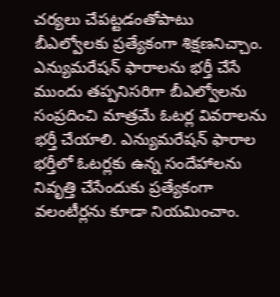చర్యలు చేపట్టడంతోపాటు బీఎల్వోలకు ప్రత్యేకంగా శిక్షణనిచ్చాం. ఎన్యుమరేషన్ ఫారాలను భర్తీ చేసే ముందు తప్పనిసరిగా బీఎల్వోలను సంప్రదించి మాత్రమే ఓటర్ల వివరాలను భర్తీ చేయాలి. ఎన్యుమరేషన్ ఫారాల భర్తీలో ఓటర్లకు ఉన్న సందేహాలను నివృత్తి చేసేందుకు ప్రత్యేకంగా వలంటీర్లను కూడా నియమించాం.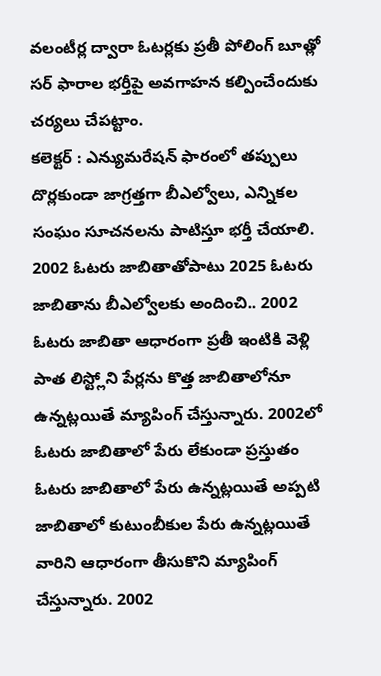వలంటీర్ల ద్వారా ఓటర్లకు ప్రతీ పోలింగ్ బూత్లో సర్ ఫారాల భర్తీపై అవగాహన కల్పించేందుకు చర్యలు చేపట్టాం.
కలెక్టర్ : ఎన్యుమరేషన్ ఫారంలో తప్పులు దొర్లకుండా జాగ్రత్తగా బీఎల్వోలు, ఎన్నికల సంఘం సూచనలను పాటిస్తూ భర్తీ చేయాలి. 2002 ఓటరు జాబితాతోపాటు 2025 ఓటరు జాబితాను బీఎల్వోలకు అందించి.. 2002 ఓటరు జాబితా ఆధారంగా ప్రతీ ఇంటికి వెళ్లి పాత లిస్ట్లోని పేర్లను కొత్త జాబితాలోనూ ఉన్నట్లయితే మ్యాపింగ్ చేస్తున్నారు. 2002లో ఓటరు జాబితాలో పేరు లేకుండా ప్రస్తుతం ఓటరు జాబితాలో పేరు ఉన్నట్లయితే అప్పటి జాబితాలో కుటుంబీకుల పేరు ఉన్నట్లయితే వారిని ఆధారంగా తీసుకొని మ్యాపింగ్ చేస్తున్నారు. 2002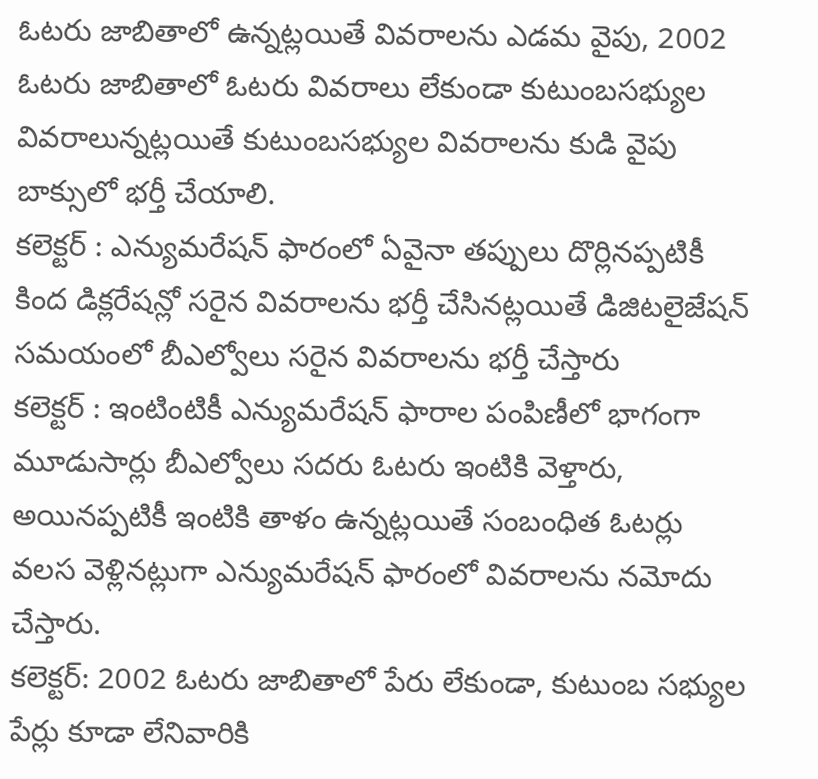ఓటరు జాబితాలో ఉన్నట్లయితే వివరాలను ఎడమ వైపు, 2002 ఓటరు జాబితాలో ఓటరు వివరాలు లేకుండా కుటుంబసభ్యుల వివరాలున్నట్లయితే కుటుంబసభ్యుల వివరాలను కుడి వైపు బాక్సులో భర్తీ చేయాలి.
కలెక్టర్ : ఎన్యుమరేషన్ ఫారంలో ఏవైనా తప్పులు దొర్లినప్పటికీ కింద డిక్లరేషన్లో సరైన వివరాలను భర్తీ చేసినట్లయితే డిజిటలైజేషన్ సమయంలో బీఎల్వోలు సరైన వివరాలను భర్తీ చేస్తారు
కలెక్టర్ : ఇంటింటికీ ఎన్యుమరేషన్ ఫారాల పంపిణీలో భాగంగా మూడుసార్లు బీఎల్వోలు సదరు ఓటరు ఇంటికి వెళ్తారు, అయినప్పటికీ ఇంటికి తాళం ఉన్నట్లయితే సంబంధిత ఓటర్లు వలస వెళ్లినట్లుగా ఎన్యుమరేషన్ ఫారంలో వివరాలను నమోదు చేస్తారు.
కలెక్టర్: 2002 ఓటరు జాబితాలో పేరు లేకుండా, కుటుంబ సభ్యుల పేర్లు కూడా లేనివారికి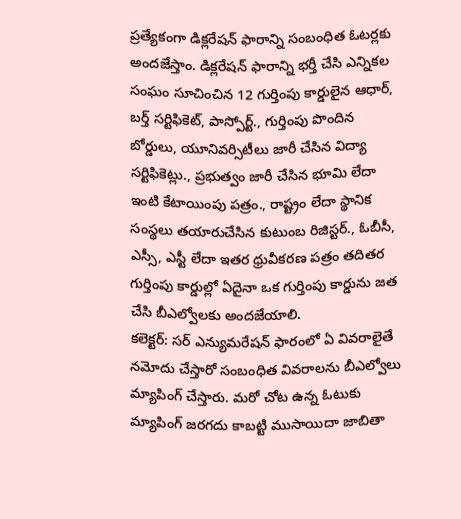ప్రత్యేకంగా డిక్లరేషన్ ఫారాన్ని సంబంధిత ఓటర్లకు అందజేస్తాం. డిక్లరేషన్ ఫారాన్ని భర్తీ చేసి ఎన్నికల సంఘం సూచించిన 12 గుర్తింపు కార్డులైన ఆధార్, బర్త్ సర్టిఫికెట్, పాస్పోర్ట్., గుర్తింపు పొందిన బోర్డులు, యూనివర్సిటీలు జారీ చేసిన విద్యా సర్టిఫికెట్లు., ప్రభుత్వం జారీ చేసిన భూమి లేదా ఇంటి కేటాయింపు పత్రం., రాష్ట్రం లేదా స్థానిక సంస్థలు తయారుచేసిన కుటుంబ రిజిస్టర్., ఓబీసీ, ఎస్సీ, ఎస్టీ లేదా ఇతర ధ్రువీకరణ పత్రం తదితర గుర్తింపు కార్డుల్లో ఏదైనా ఒక గుర్తింపు కార్డును జత చేసి బీఎల్వోలకు అందజేయాలి.
కలెక్టర్: సర్ ఎన్యుమరేషన్ ఫారంలో ఏ వివరాలైతే నమోదు చేస్తారో సంబంధిత వివరాలను బీఎల్వోలు మ్యాపింగ్ చేస్తారు. మరో చోట ఉన్న ఓటుకు మ్యాపింగ్ జరగదు కాబట్టి ముసాయిదా జాబితా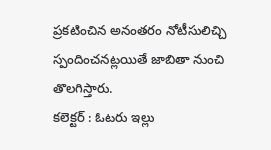ప్రకటించిన అనంతరం నోటీసులిచ్చి స్పందించనట్లయితే జాబితా నుంచి తొలగిస్తారు.
కలెక్టర్ : ఓటరు ఇల్లు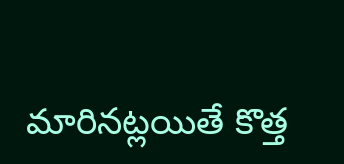మారినట్లయితే కొత్త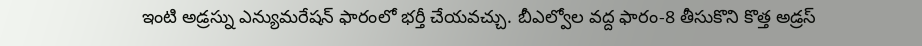ఇంటి అడ్రస్ను ఎన్యుమరేషన్ ఫారంలో భర్తీ చేయవచ్చు. బీఎల్వోల వద్ద ఫారం-8 తీసుకొని కొత్త అడ్రస్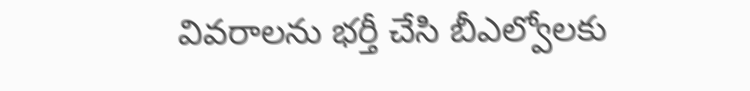వివరాలను భర్తీ చేసి బీఎల్వోలకు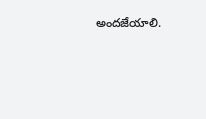అందజేయాలి.